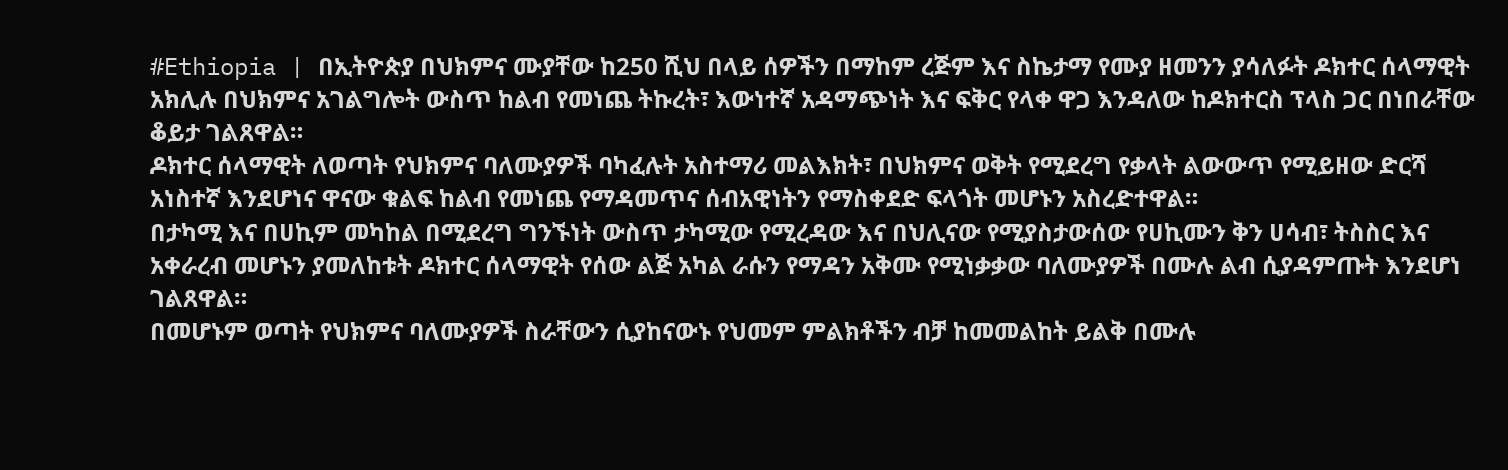#Ethiopia | በኢትዮጵያ በህክምና ሙያቸው ከ250 ሺህ በላይ ሰዎችን በማከም ረጅም እና ስኬታማ የሙያ ዘመንን ያሳለፉት ዶክተር ሰላማዊት አክሊሉ በህክምና አገልግሎት ውስጥ ከልብ የመነጨ ትኩረት፣ እውነተኛ አዳማጭነት እና ፍቅር የላቀ ዋጋ እንዳለው ከዶክተርስ ፕላስ ጋር በነበራቸው ቆይታ ገልጸዋል።
ዶክተር ሰላማዊት ለወጣት የህክምና ባለሙያዎች ባካፈሉት አስተማሪ መልእክት፣ በህክምና ወቅት የሚደረግ የቃላት ልውውጥ የሚይዘው ድርሻ አነስተኛ እንደሆነና ዋናው ቁልፍ ከልብ የመነጨ የማዳመጥና ሰብአዊነትን የማስቀደድ ፍላጎት መሆኑን አስረድተዋል።
በታካሚ እና በሀኪም መካከል በሚደረግ ግንኙነት ውስጥ ታካሚው የሚረዳው እና በህሊናው የሚያስታውሰው የሀኪሙን ቅን ሀሳብ፣ ትስስር እና አቀራረብ መሆኑን ያመለከቱት ዶክተር ሰላማዊት የሰው ልጅ አካል ራሱን የማዳን አቅሙ የሚነቃቃው ባለሙያዎች በሙሉ ልብ ሲያዳምጡት እንደሆነ ገልጸዋል።
በመሆኑም ወጣት የህክምና ባለሙያዎች ስራቸውን ሲያከናውኑ የህመም ምልክቶችን ብቻ ከመመልከት ይልቅ በሙሉ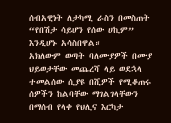ሰብአዊነት ለታካሚ ራስን በመስጠት “የበሽታ ሳይሆን የሰው ሀኪም” እንዲሆኑ አሳስበዋል።
አክለውም ወጣት ባለሙያዎች በሙያ ህይወታቸው መጨረሻ ላይ ወደኋላ ተመልሰው ሲያዩ በሺዎች የሚቆጠሩ ሰዎችን ከልባቸው ማገልገላቸውን በማሰብ የላቀ የህሊና እርካታ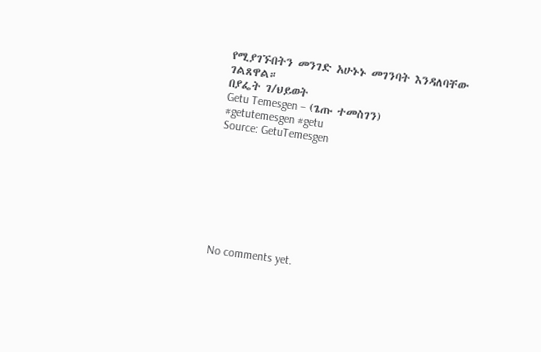የሚያገኙበትን መንገድ አሁኑኑ መገንባት እንዳለባቸው ገልጸዋል።
በያፌት ገ/ህይወት
Getu Temesgen – (ጌጡ ተመስገን)
#getutemesgen #getu
Source: GetuTemesgen








No comments yet.